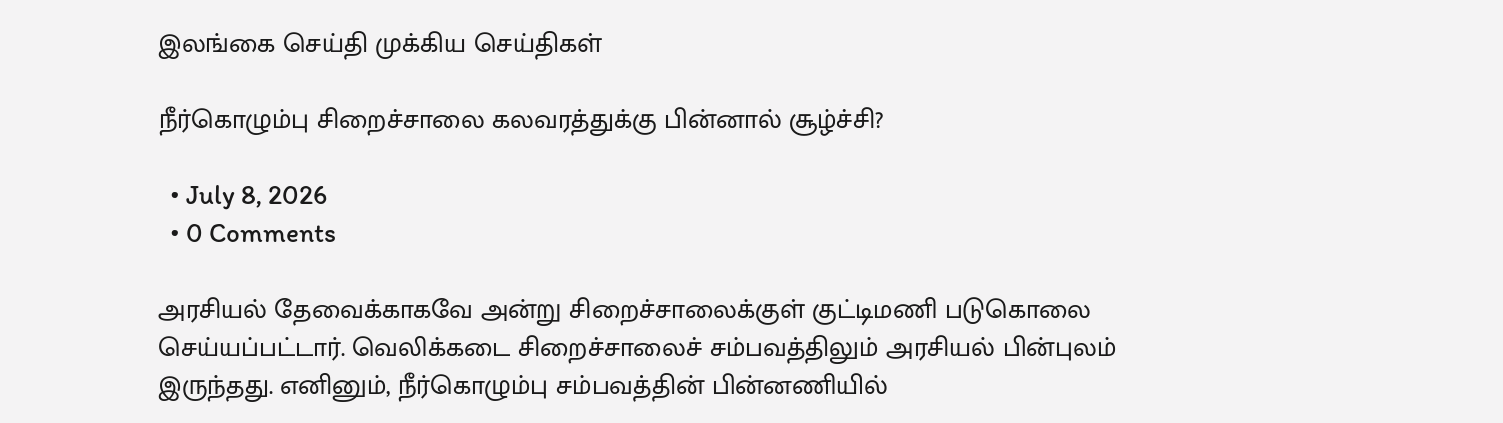இலங்கை செய்தி முக்கிய செய்திகள்

நீர்கொழும்பு சிறைச்சாலை கலவரத்துக்கு பின்னால் சூழ்ச்சி?

  • July 8, 2026
  • 0 Comments

அரசியல் தேவைக்காகவே அன்று சிறைச்சாலைக்குள் குட்டிமணி படுகொலை செய்யப்பட்டார். வெலிக்கடை சிறைச்சாலைச் சம்பவத்திலும் அரசியல் பின்புலம் இருந்தது. எனினும், நீர்கொழும்பு சம்பவத்தின் பின்னணியில்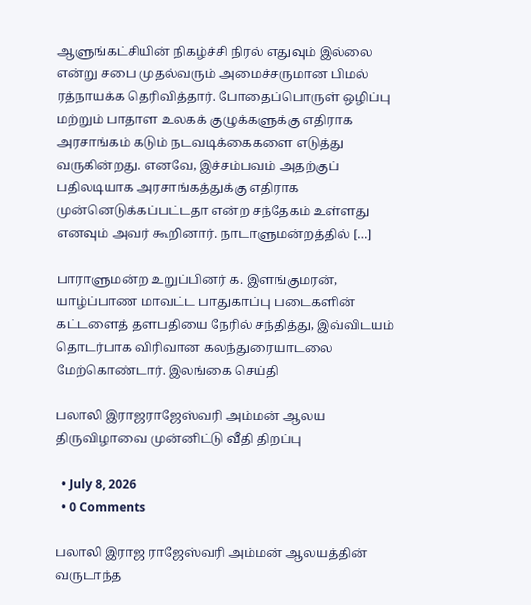ஆளுங்கட்சியின் நிகழ்ச்சி நிரல் எதுவும் இல்லை என்று சபை முதல்வரும் அமைச்சருமான பிமல் ரத்நாயக்க தெரிவித்தார். போதைப்பொருள் ஒழிப்பு மற்றும் பாதாள உலகக் குழுக்களுக்கு எதிராக அரசாங்கம் கடும் நடவடிக்கைகளை எடுத்து வருகின்றது. எனவே, இச்சம்பவம் அதற்குப் பதிலடியாக அரசாங்கத்துக்கு எதிராக முன்னெடுக்கப்பட்டதா என்ற சந்தேகம் உள்ளது எனவும் அவர் கூறினார். நாடாளுமன்றத்தில் […]

பாராளுமன்ற உறுப்பினர் க. இளங்குமரன், யாழ்ப்பாண மாவட்ட பாதுகாப்பு படைகளின் கட்டளைத் தளபதியை நேரில் சந்தித்து, இவ்விடயம் தொடர்பாக விரிவான கலந்துரையாடலை மேற்கொண்டார். இலங்கை செய்தி

பலாலி இராஜராஜேஸ்வரி அம்மன் ஆலய திருவிழாவை முன்னிட்டு வீதி திறப்பு

  • July 8, 2026
  • 0 Comments

பலாலி இராஜ ராஜேஸ்வரி அம்மன் ஆலயத்தின் வருடாந்த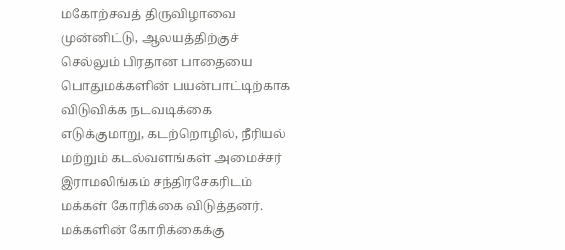மகோற்சவத் திருவிழாவை முன்னிட்டு, ஆலயத்திற்குச் செல்லும் பிரதான பாதையை பொதுமக்களின் பயன்பாட்டிற்காக விடுவிக்க நடவடிக்கை எடுக்குமாறு, கடற்றொழில், நீரியல் மற்றும் கடல்வளங்கள் அமைச்சர் இராமலிங்கம் சந்திரசேகரிடம் மக்கள் கோரிக்கை விடுத்தனர். மக்களின் கோரிக்கைக்கு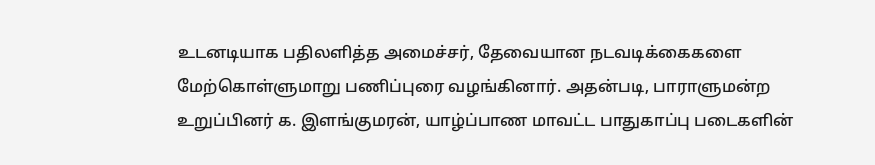உடனடியாக பதிலளித்த அமைச்சர், தேவையான நடவடிக்கைகளை மேற்கொள்ளுமாறு பணிப்புரை வழங்கினார். அதன்படி, பாராளுமன்ற உறுப்பினர் க. இளங்குமரன், யாழ்ப்பாண மாவட்ட பாதுகாப்பு படைகளின்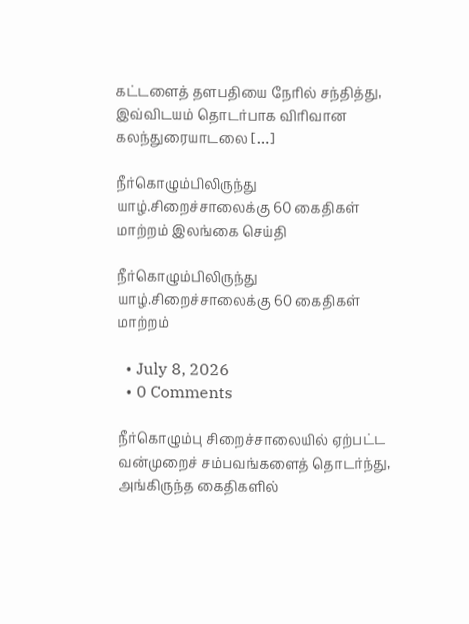கட்டளைத் தளபதியை நேரில் சந்தித்து, இவ்விடயம் தொடர்பாக விரிவான கலந்துரையாடலை […]

நீர்கொழும்பிலிருந்து யாழ்.சிறைச்சாலைக்கு 60 கைதிகள் மாற்றம் இலங்கை செய்தி

நீர்கொழும்பிலிருந்து யாழ்.சிறைச்சாலைக்கு 60 கைதிகள் மாற்றம்

  • July 8, 2026
  • 0 Comments

நீர்கொழும்பு சிறைச்சாலையில் ஏற்பட்ட வன்முறைச் சம்பவங்களைத் தொடர்ந்து, அங்கிருந்த கைதிகளில்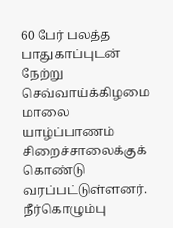60 பேர் பலத்த பாதுகாப்புடன் நேற்று செவ்வாய்க்கிழமை மாலை யாழ்ப்பாணம் சிறைச்சாலைக்குக் கொண்டு வரப்பட்டுள்ளனர். நீர்கொழும்பு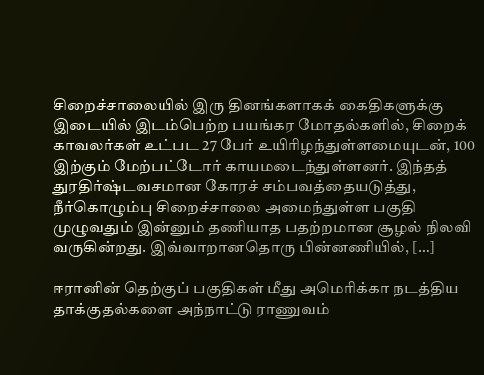சிறைச்சாலையில் இரு தினங்களாகக் கைதிகளுக்கு இடையில் இடம்பெற்ற பயங்கர மோதல்களில், சிறைக் காவலர்கள் உட்பட 27 பேர் உயிரிழந்துள்ளமையுடன், 100 இற்கும் மேற்பட்டோர் காயமடைந்துள்ளனர். இந்தத் துரதிர்ஷ்டவசமான கோரச் சம்பவத்தையடுத்து, நீர்கொழும்பு சிறைச்சாலை அமைந்துள்ள பகுதி முழுவதும் இன்னும் தணியாத பதற்றமான சூழல் நிலவி வருகின்றது. இவ்வாறானதொரு பின்னணியில், […]

ஈரானின் தெற்குப் பகுதிகள் மீது அமெரிக்கா நடத்திய தாக்குதல்களை அந்நாட்டு ராணுவம்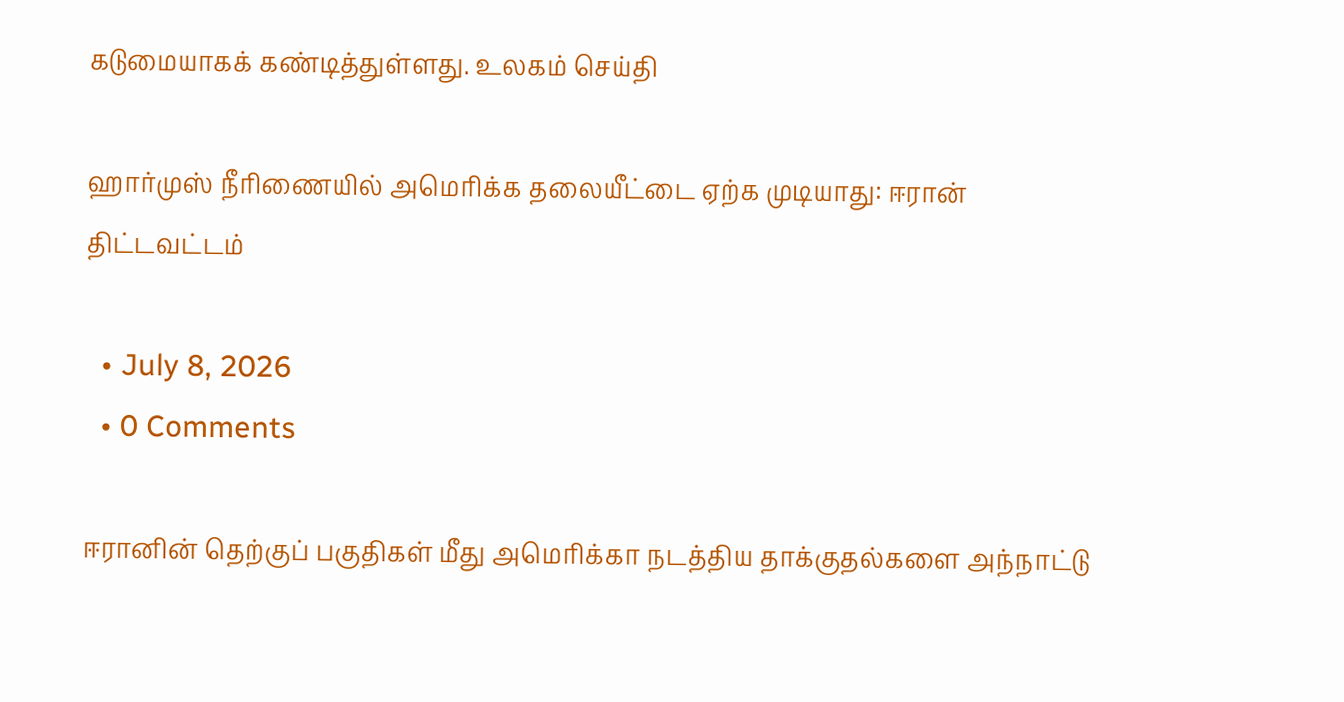கடுமையாகக் கண்டித்துள்ளது. உலகம் செய்தி

ஹார்முஸ் நீரிணையில் அமெரிக்க தலையீட்டை ஏற்க முடியாது: ஈரான் திட்டவட்டம்

  • July 8, 2026
  • 0 Comments

ஈரானின் தெற்குப் பகுதிகள் மீது அமெரிக்கா நடத்திய தாக்குதல்களை அந்நாட்டு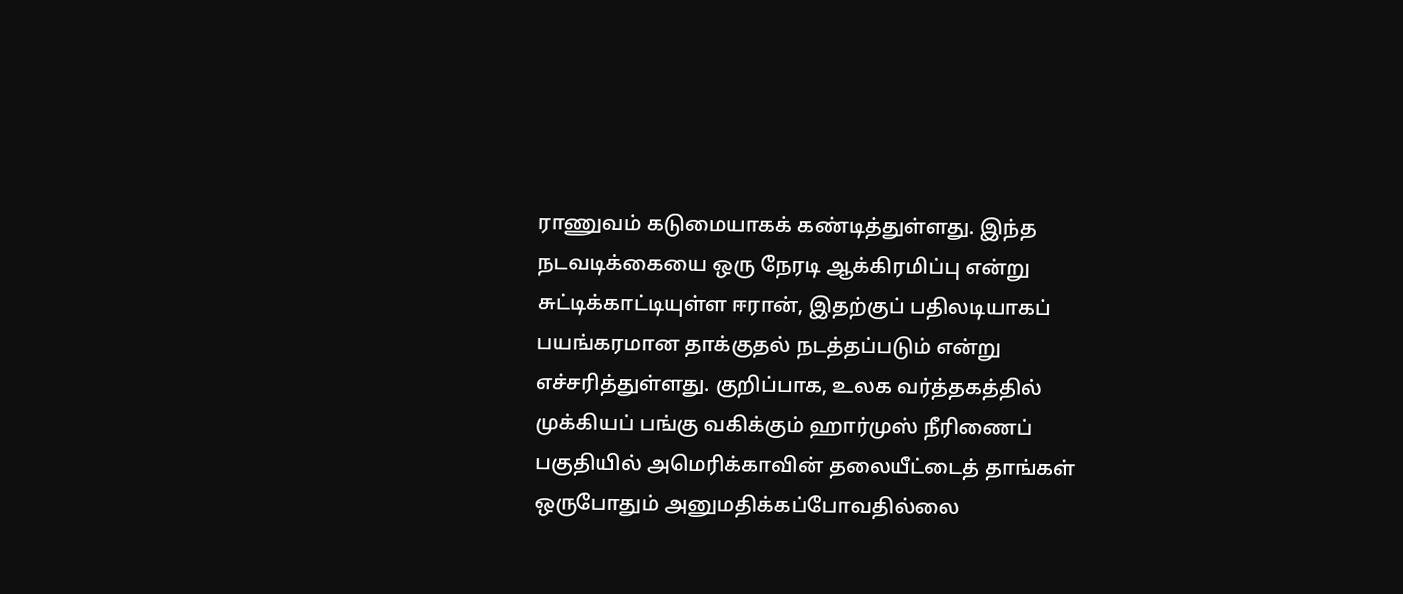ராணுவம் கடுமையாகக் கண்டித்துள்ளது. இந்த நடவடிக்கையை ஒரு நேரடி ஆக்கிரமிப்பு என்று சுட்டிக்காட்டியுள்ள ஈரான், இதற்குப் பதிலடியாகப் பயங்கரமான தாக்குதல் நடத்தப்படும் என்று எச்சரித்துள்ளது. குறிப்பாக, உலக வர்த்தகத்தில் முக்கியப் பங்கு வகிக்கும் ஹார்முஸ் நீரிணைப் பகுதியில் அமெரிக்காவின் தலையீட்டைத் தாங்கள் ஒருபோதும் அனுமதிக்கப்போவதில்லை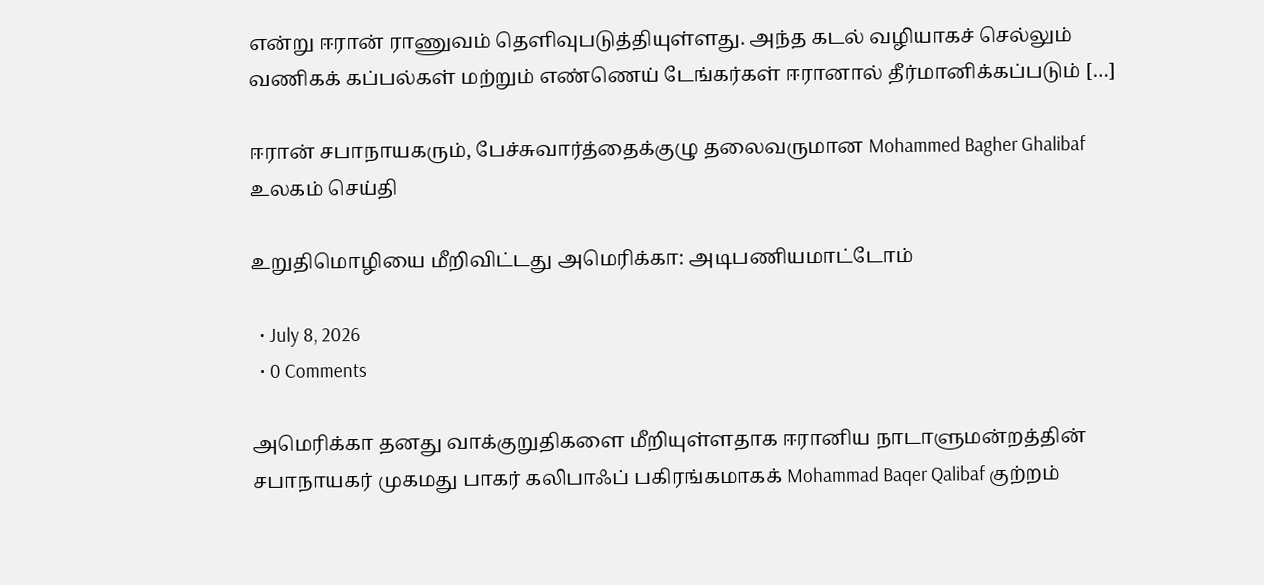என்று ஈரான் ராணுவம் தெளிவுபடுத்தியுள்ளது. அந்த கடல் வழியாகச் செல்லும் வணிகக் கப்பல்கள் மற்றும் எண்ணெய் டேங்கர்கள் ஈரானால் தீர்மானிக்கப்படும் […]

ஈரான் சபாநாயகரும், பேச்சுவார்த்தைக்குழு தலைவருமான Mohammed Bagher Ghalibaf உலகம் செய்தி

உறுதிமொழியை மீறிவிட்டது அமெரிக்கா: அடிபணியமாட்டோம்

  • July 8, 2026
  • 0 Comments

அமெரிக்கா தனது வாக்குறுதிகளை மீறியுள்ளதாக ஈரானிய நாடாளுமன்றத்தின் சபாநாயகர் முகமது பாகர் கலிபாஃப் பகிரங்கமாகக் Mohammad Baqer Qalibaf குற்றம்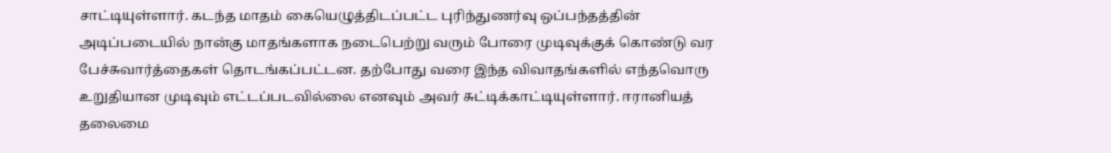சாட்டியுள்ளார். கடந்த மாதம் கையெழுத்திடப்பட்ட புரிந்துணர்வு ஒப்பந்தத்தின் அடிப்படையில் நான்கு மாதங்களாக நடைபெற்று வரும் போரை முடிவுக்குக் கொண்டு வர பேச்சுவார்த்தைகள் தொடங்கப்பட்டன. தற்போது வரை இந்த விவாதங்களில் எந்தவொரு உறுதியான முடிவும் எட்டப்படவில்லை எனவும் அவர் சுட்டிக்காட்டியுள்ளார். ஈரானியத் தலைமை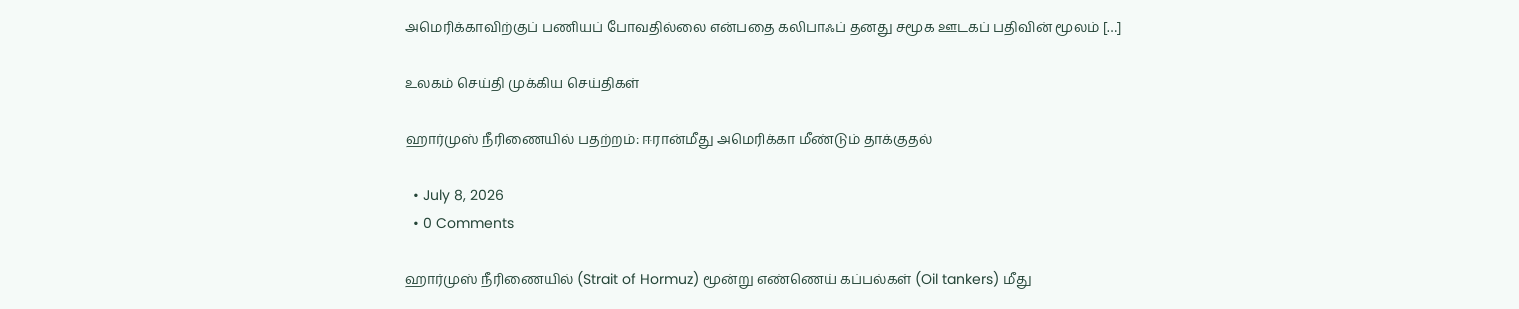அமெரிக்காவிற்குப் பணியப் போவதில்லை என்பதை கலிபாஃப் தனது சமூக ஊடகப் பதிவின் மூலம் […]

உலகம் செய்தி முக்கிய செய்திகள்

ஹார்முஸ் நீரிணையில் பதற்றம்: ஈரான்மீது அமெரிக்கா மீண்டும் தாக்குதல்

  • July 8, 2026
  • 0 Comments

ஹார்முஸ் நீரிணையில் (Strait of Hormuz) மூன்று எண்ணெய் கப்பல்கள் (Oil tankers) மீது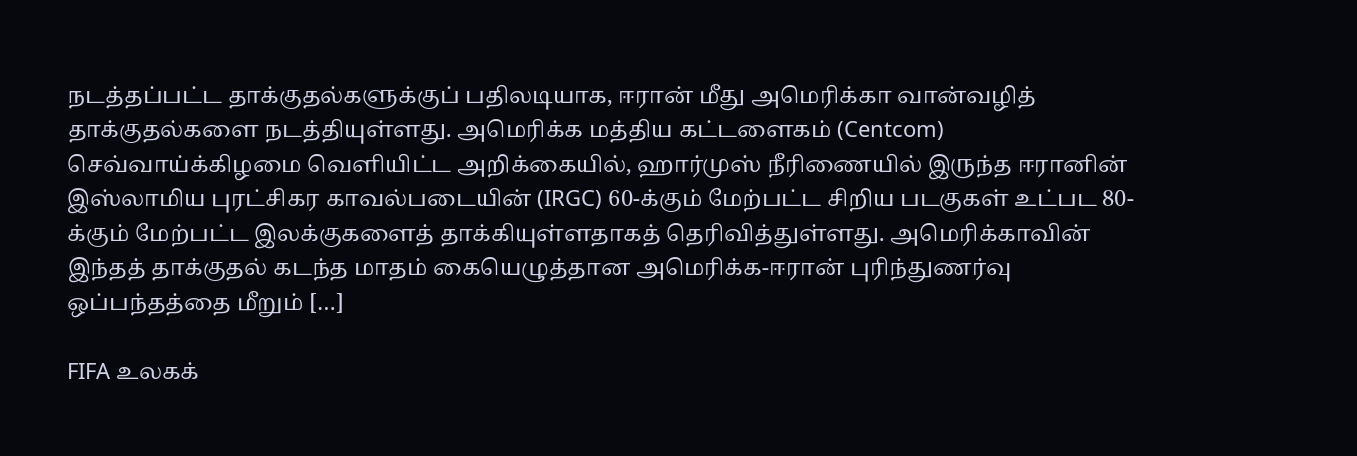நடத்தப்பட்ட தாக்குதல்களுக்குப் பதிலடியாக, ஈரான் மீது அமெரிக்கா வான்வழித் தாக்குதல்களை நடத்தியுள்ளது. அமெரிக்க மத்திய கட்டளைகம் (Centcom) செவ்வாய்க்கிழமை வெளியிட்ட அறிக்கையில், ஹார்முஸ் நீரிணையில் இருந்த ஈரானின் இஸ்லாமிய புரட்சிகர காவல்படையின் (IRGC) 60-க்கும் மேற்பட்ட சிறிய படகுகள் உட்பட 80-க்கும் மேற்பட்ட இலக்குகளைத் தாக்கியுள்ளதாகத் தெரிவித்துள்ளது. அமெரிக்காவின் இந்தத் தாக்குதல் கடந்த மாதம் கையெழுத்தான அமெரிக்க-ஈரான் புரிந்துணர்வு ஒப்பந்தத்தை மீறும் […]

FIFA உலகக்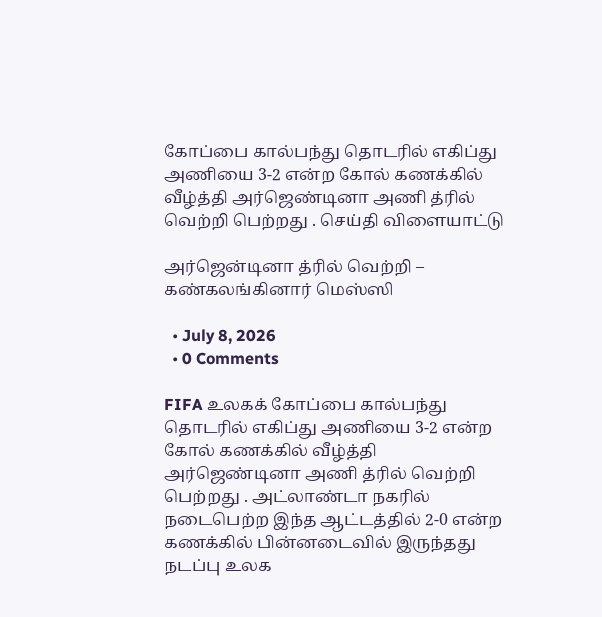கோப்பை கால்பந்து தொடரில் எகிப்து அணியை 3-2 என்ற கோல் கணக்கில் வீழ்த்தி அர்ஜெண்டினா அணி த்ரில் வெற்றி பெற்றது . செய்தி விளையாட்டு

அர்ஜென்டினா த்ரில் வெற்றி – கண்கலங்கினார் மெஸ்ஸி

  • July 8, 2026
  • 0 Comments

FIFA உலகக் கோப்பை கால்பந்து தொடரில் எகிப்து அணியை 3-2 என்ற கோல் கணக்கில் வீழ்த்தி அர்ஜெண்டினா அணி த்ரில் வெற்றி பெற்றது . அட்லாண்டா நகரில் நடைபெற்ற இந்த ஆட்டத்தில் 2-0 என்ற கணக்கில் பின்னடைவில் இருந்தது நடப்பு உலக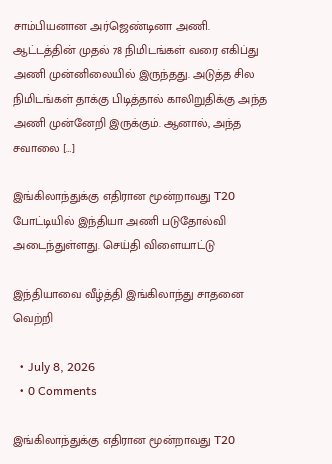சாம்பியனான அர்ஜெண்டினா அணி. ஆட்டத்தின் முதல் 78 நிமிடங்கள் வரை எகிப்து அணி முன்னிலையில் இருந்தது. அடுத்த சில நிமிடங்கள் தாக்கு பிடித்தால் காலிறுதிக்கு அந்த அணி முன்னேறி இருக்கும். ஆனால், அந்த சவாலை […]

இங்கிலாந்துக்கு எதிரான மூன்றாவது T20 போட்டியில் இந்தியா அணி படுதோல்வி அடைந்துள்ளது. செய்தி விளையாட்டு

இந்தியாவை வீழ்த்தி இங்கிலாந்து சாதனை வெற்றி

  • July 8, 2026
  • 0 Comments

இங்கிலாந்துக்கு எதிரான மூன்றாவது T20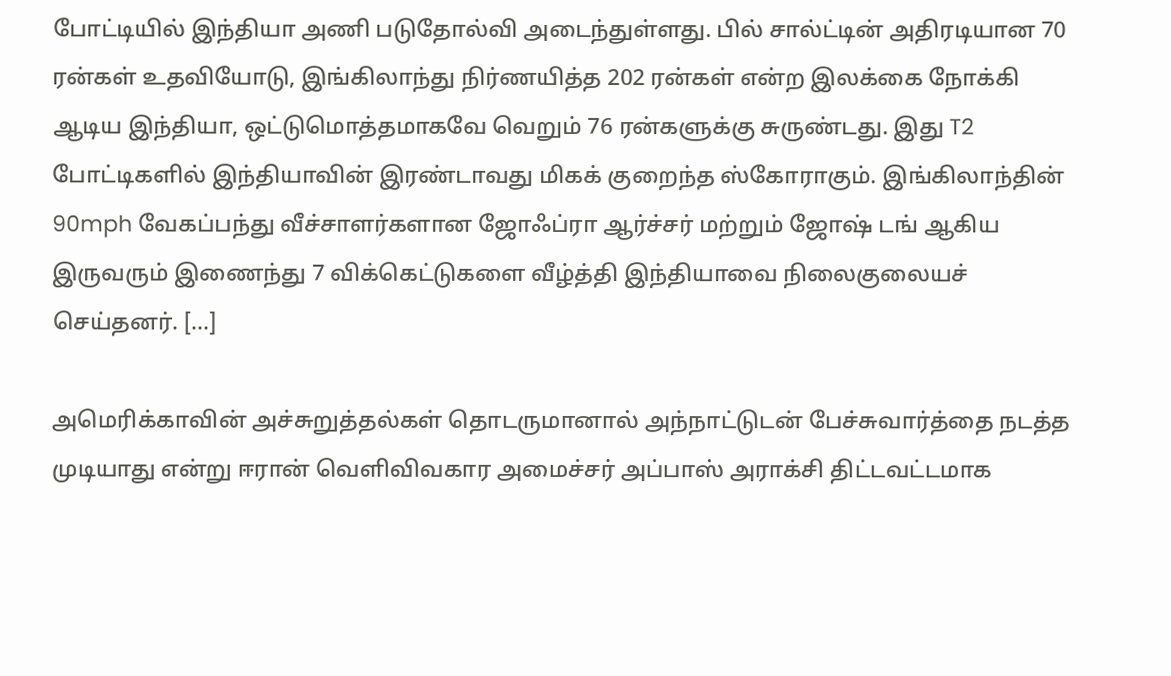போட்டியில் இந்தியா அணி படுதோல்வி அடைந்துள்ளது. பில் சால்ட்டின் அதிரடியான 70 ரன்கள் உதவியோடு, இங்கிலாந்து நிர்ணயித்த 202 ரன்கள் என்ற இலக்கை நோக்கி ஆடிய இந்தியா, ஒட்டுமொத்தமாகவே வெறும் 76 ரன்களுக்கு சுருண்டது. இது T2 போட்டிகளில் இந்தியாவின் இரண்டாவது மிகக் குறைந்த ஸ்கோராகும். இங்கிலாந்தின் 90mph வேகப்பந்து வீச்சாளர்களான ஜோஃப்ரா ஆர்ச்சர் மற்றும் ஜோஷ் டங் ஆகிய இருவரும் இணைந்து 7 விக்கெட்டுகளை வீழ்த்தி இந்தியாவை நிலைகுலையச் செய்தனர். […]

அமெரிக்காவின் அச்சுறுத்தல்கள் தொடருமானால் அந்நாட்டுடன் பேச்சுவார்த்தை நடத்த முடியாது என்று ஈரான் வெளிவிவகார அமைச்சர் அப்பாஸ் அராக்சி திட்டவட்டமாக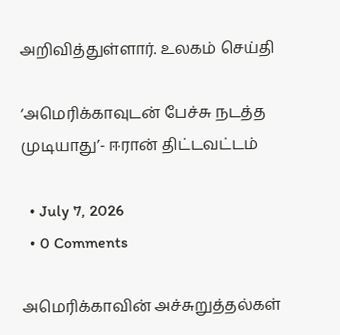அறிவித்துள்ளார். உலகம் செய்தி

‘அமெரிக்காவுடன் பேச்சு நடத்த முடியாது’- ஈரான் திட்டவட்டம்

  • July 7, 2026
  • 0 Comments

அமெரிக்காவின் அச்சுறுத்தல்கள்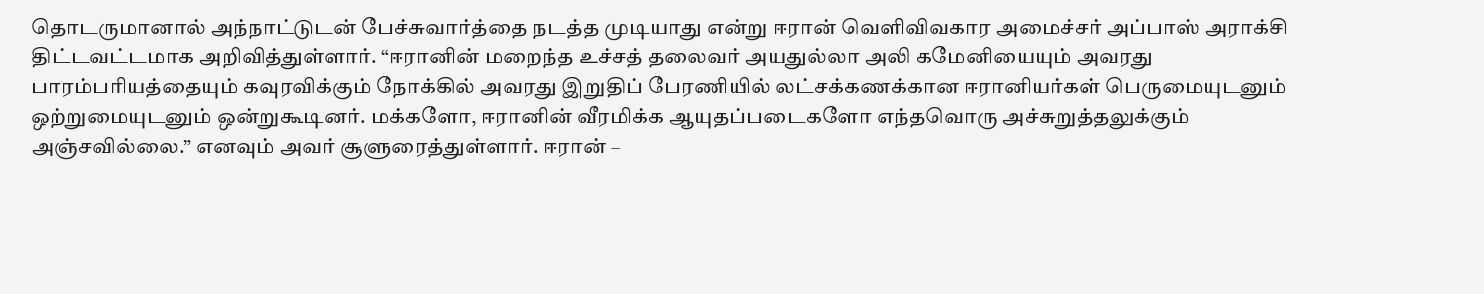தொடருமானால் அந்நாட்டுடன் பேச்சுவார்த்தை நடத்த முடியாது என்று ஈரான் வெளிவிவகார அமைச்சர் அப்பாஸ் அராக்சி திட்டவட்டமாக அறிவித்துள்ளார். “ஈரானின் மறைந்த உச்சத் தலைவர் அயதுல்லா அலி கமேனியையும் அவரது பாரம்பரியத்தையும் கவுரவிக்கும் நோக்கில் அவரது இறுதிப் பேரணியில் லட்சக்கணக்கான ஈரானியர்கள் பெருமையுடனும் ஒற்றுமையுடனும் ஒன்றுகூடினர். மக்களோ, ஈரானின் வீரமிக்க ஆயுதப்படைகளோ எந்தவொரு அச்சுறுத்தலுக்கும் அஞ்சவில்லை.” எனவும் அவர் சூளுரைத்துள்ளார். ஈரான் –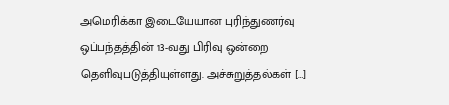அமெரிக்கா இடையேயான புரிந்துணர்வு ஒப்பந்தத்தின் 13-வது பிரிவு ஒன்றை தெளிவுபடுத்தியுள்ளது. அச்சுறுத்தல்கள் […]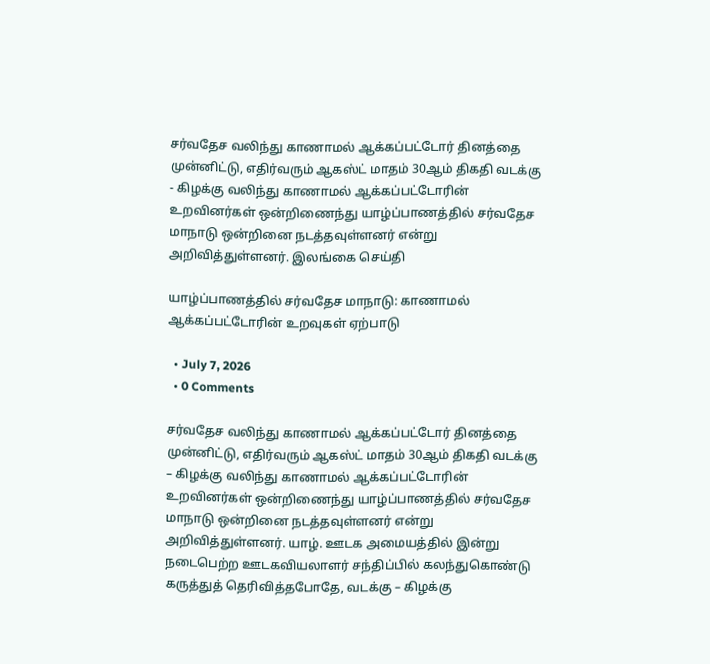சர்வதேச வலிந்து காணாமல் ஆக்கப்பட்டோர் தினத்தை முன்னிட்டு, எதிர்வரும் ஆகஸ்ட் மாதம் 30ஆம் திகதி வடக்கு - கிழக்கு வலிந்து காணாமல் ஆக்கப்பட்டோரின் உறவினர்கள் ஒன்றிணைந்து யாழ்ப்பாணத்தில் சர்வதேச மாநாடு ஒன்றினை நடத்தவுள்ளனர் என்று அறிவித்துள்ளனர். இலங்கை செய்தி

யாழ்ப்பாணத்தில் சர்வதேச மாநாடு: காணாமல் ஆக்கப்பட்டோரின் உறவுகள் ஏற்பாடு

  • July 7, 2026
  • 0 Comments

சர்வதேச வலிந்து காணாமல் ஆக்கப்பட்டோர் தினத்தை முன்னிட்டு, எதிர்வரும் ஆகஸ்ட் மாதம் 30ஆம் திகதி வடக்கு – கிழக்கு வலிந்து காணாமல் ஆக்கப்பட்டோரின் உறவினர்கள் ஒன்றிணைந்து யாழ்ப்பாணத்தில் சர்வதேச மாநாடு ஒன்றினை நடத்தவுள்ளனர் என்று அறிவித்துள்ளனர். யாழ். ஊடக அமையத்தில் இன்று நடைபெற்ற ஊடகவியலாளர் சந்திப்பில் கலந்துகொண்டு கருத்துத் தெரிவித்தபோதே, வடக்கு – கிழக்கு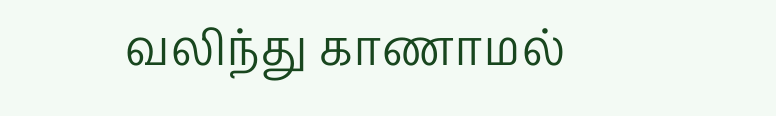வலிந்து காணாமல்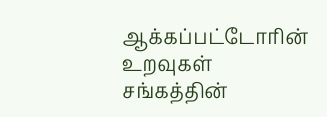ஆக்கப்பட்டோரின் உறவுகள் சங்கத்தின்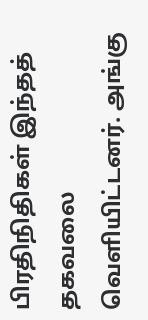பிரதிநிதிகள் இந்தத் தகவலை வெளியிட்டனர். அங்கு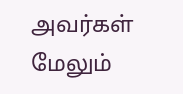அவர்கள் மேலும்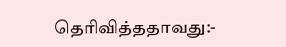தெரிவித்ததாவது:-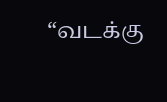“வடக்கு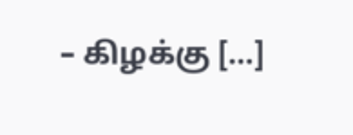– கிழக்கு […]